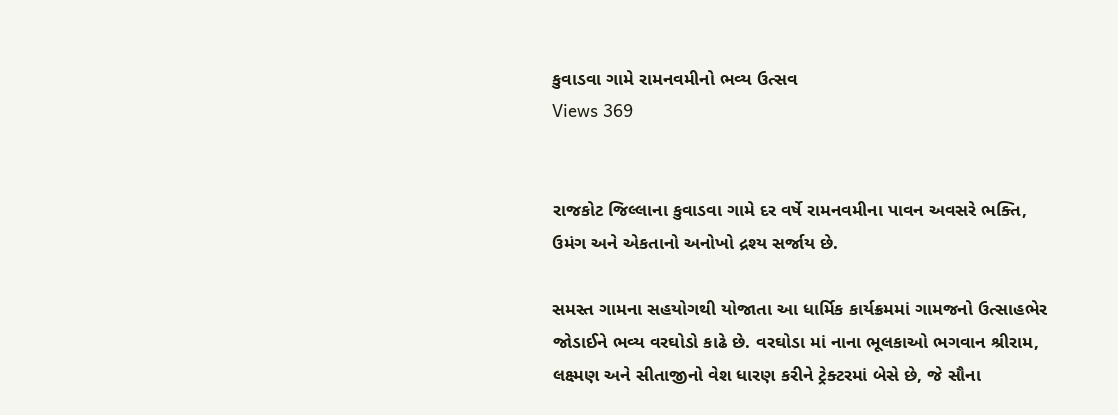કુવાડવા ગામે રામનવમીનો ભવ્ય ઉત્સવ
Views 369


રાજકોટ જિલ્લાના કુવાડવા ગામે દર વર્ષે રામનવમીના પાવન અવસરે ભક્તિ, ઉમંગ અને એકતાનો અનોખો દ્રશ્ય સર્જાય છે.

સમસ્ત ગામના સહયોગથી યોજાતા આ ધાર્મિક કાર્યક્રમમાં ગામજનો ઉત્સાહભેર જોડાઈને ભવ્ય વરઘોડો કાઢે છે. વરઘોડા માં નાના ભૂલકાઓ ભગવાન શ્રીરામ, લક્ષ્મણ અને સીતાજીનો વેશ ધારણ કરીને ટ્રેક્ટરમાં બેસે છે, જે સૌના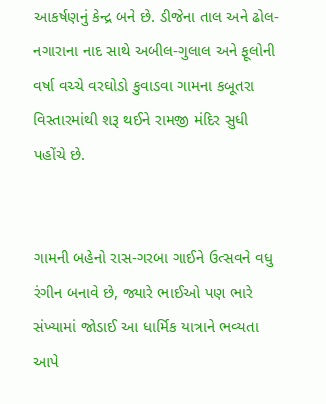આકર્ષણનું કેન્દ્ર બને છે. ડીજેના તાલ અને ઢોલ-નગારાના નાદ સાથે અબીલ-ગુલાલ અને ફૂલોની વર્ષા વચ્ચે વરઘોડો કુવાડવા ગામના કબૂતરા વિસ્તારમાંથી શરૂ થઈને રામજી મંદિર સુધી પહોંચે છે.


ગામની બહેનો રાસ-ગરબા ગાઈને ઉત્સવને વધુ રંગીન બનાવે છે, જ્યારે ભાઈઓ પણ ભારે સંખ્યામાં જોડાઈ આ ધાર્મિક યાત્રાને ભવ્યતા આપે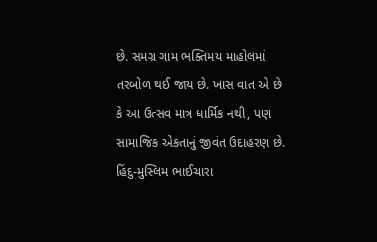છે. સમગ્ર ગામ ભક્તિમય માહોલમાં તરબોળ થઈ જાય છે. ખાસ વાત એ છે કે આ ઉત્સવ માત્ર ધાર્મિક નથી, પણ સામાજિક એકતાનું જીવંત ઉદાહરણ છે. હિંદુ-મુસ્લિમ ભાઈચારા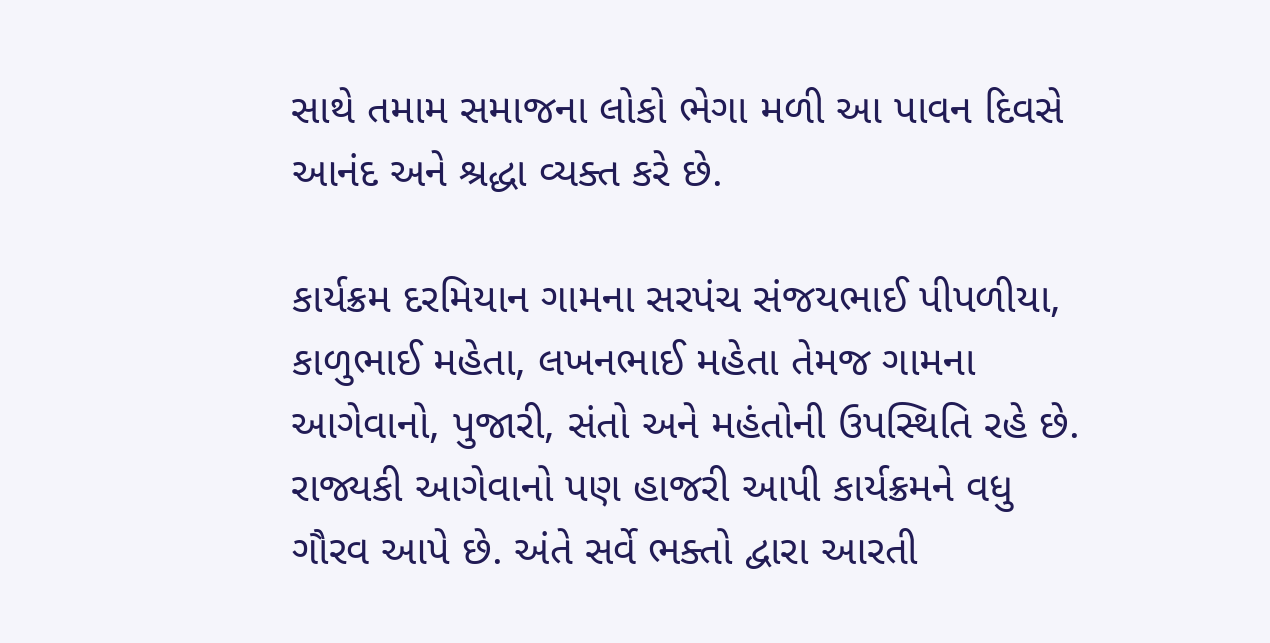સાથે તમામ સમાજના લોકો ભેગા મળી આ પાવન દિવસે આનંદ અને શ્રદ્ધા વ્યક્ત કરે છે.

કાર્યક્રમ દરમિયાન ગામના સરપંચ સંજયભાઈ પીપળીયા, કાળુભાઈ મહેતા, લખનભાઈ મહેતા તેમજ ગામના આગેવાનો, પુજારી, સંતો અને મહંતોની ઉપસ્થિતિ રહે છે. રાજ્યકી આગેવાનો પણ હાજરી આપી કાર્યક્રમને વધુ ગૌરવ આપે છે. અંતે સર્વે ભક્તો દ્વારા આરતી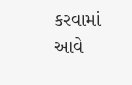કરવામાં આવે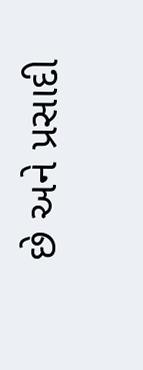છે અને પ્રસાદી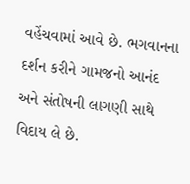વહેંચવામાં આવે છે. ભગવાનના દર્શન કરીને ગામજનો આનંદ અને સંતોષની લાગણી સાથે વિદાય લે છે.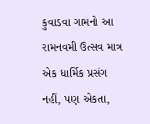કુવાડવા ગામનો આ રામનવમી ઉત્સવ માત્ર એક ધાર્મિક પ્રસંગ નહીં, પણ એકતા,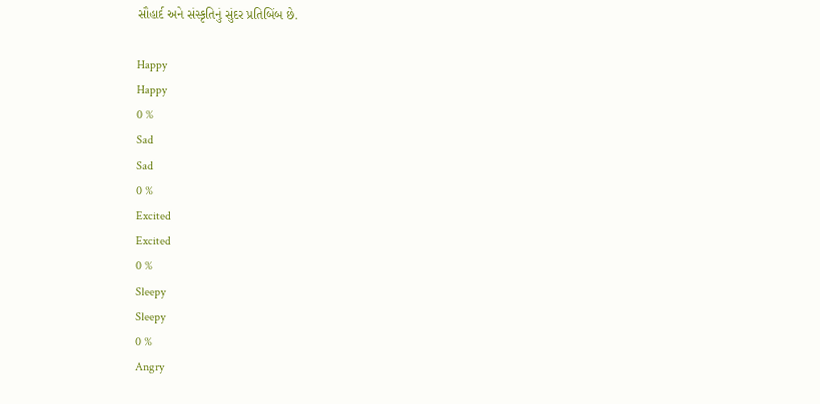સૌહાર્દ અને સંસ્કૃતિનું સુંદર પ્રતિબિંબ છે.

Happy
Happy
0 %
Sad
Sad
0 %
Excited
Excited
0 %
Sleepy
Sleepy
0 %
Angry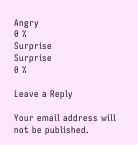Angry
0 %
Surprise
Surprise
0 %

Leave a Reply

Your email address will not be published.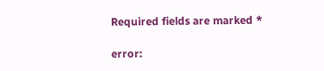Required fields are marked *

error: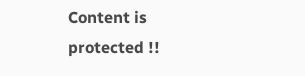Content is protected !!